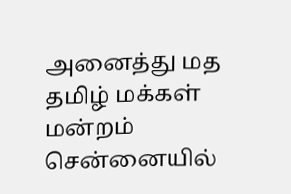அனைத்து மத தமிழ் மக்கள் மன்றம் சென்னையில்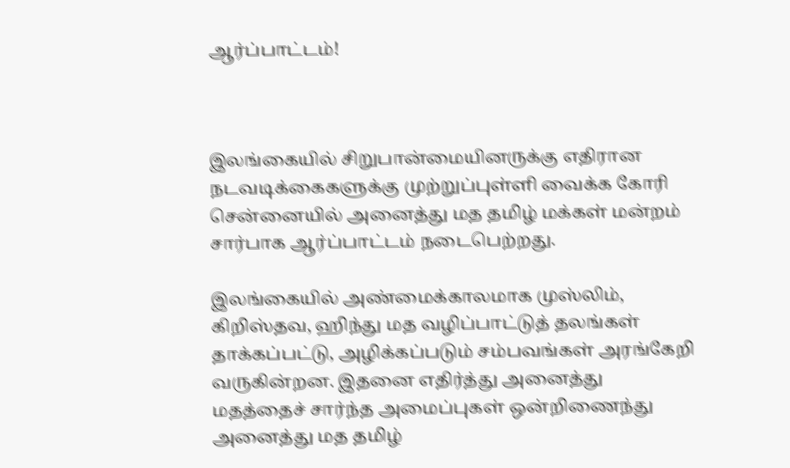ஆர்ப்பாட்டம்!



இலங்கையில் சிறுபான்மையினருக்கு எதிரான நடவடிக்கைகளுக்கு முற்றுப்புள்ளி வைக்க கோரி சென்னையில் அனைத்து மத தமிழ் மக்கள் மன்றம் சார்பாக ஆர்ப்பாட்டம் நடைபெற்றது.

இலங்கையில் அண்மைக்காலமாக முஸ்லிம், கிறிஸ்தவ, ஹிந்து மத வழிப்பாட்டுத் தலங்கள் தாக்கப்பட்டு, அழிக்கப்படும் சம்பவங்கள் அரங்கேறி வருகின்றன. இதனை எதிர்த்து அனைத்து மதத்தைச் சார்ந்த அமைப்புகள் ஒன்றிணைந்து அனைத்து மத தமிழ்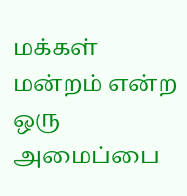மக்கள் மன்றம் என்ற ஒரு அமைப்பை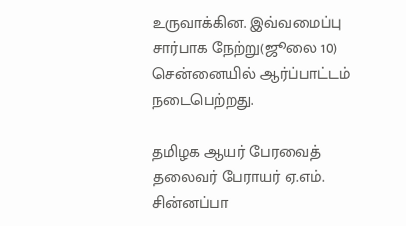உருவாக்கின. இவ்வமைப்பு சார்பாக நேற்று(ஜூலை 10) சென்னையில் ஆர்ப்பாட்டம் நடைபெற்றது.

தமிழக ஆயர் பேரவைத் தலைவர் பேராயர் ஏ.எம். சின்னப்பா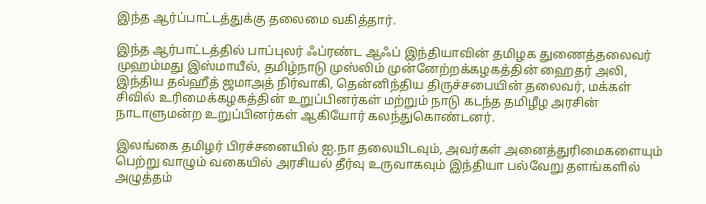இந்த ஆர்ப்பாட்டத்துக்கு தலைமை வகித்தார்.

இந்த ஆர்பாட்டத்தில் பாப்புலர் ஃப்ரண்ட ஆஃப் இந்தியாவின் தமிழக துணைத்தலைவர் முஹம்மது இஸ்மாயீல், தமிழ்நாடு முஸ்லிம் முன்னேற்றக்கழகத்தின் ஹைதர் அலி, இந்திய தவ்ஹீத் ஜமாஅத் நிர்வாகி, தென்னிந்திய திருச்சபையின் தலைவர், மக்கள் சிவில் உரிமைக்கழகத்தின் உறுப்பினர்கள் மற்றும் நாடு கடந்த தமிழீழ அரசின் நாடாளுமன்ற உறுப்பினர்கள் ஆகியோர் கலந்துகொண்டனர்.

இலங்கை தமிழர் பிரச்சனையில் ஐ.நா தலையிடவும், அவர்கள் அனைத்துரிமைகளையும் பெற்று வாழும் வகையில் அரசியல் தீர்வு உருவாகவும் இந்தியா பல்வேறு தளங்களில் அழுத்தம்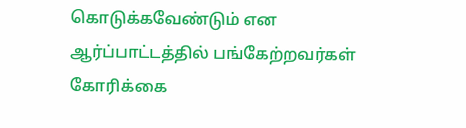கொடுக்கவேண்டும் என ஆர்ப்பாட்டத்தில் பங்கேற்றவர்கள் கோரிக்கை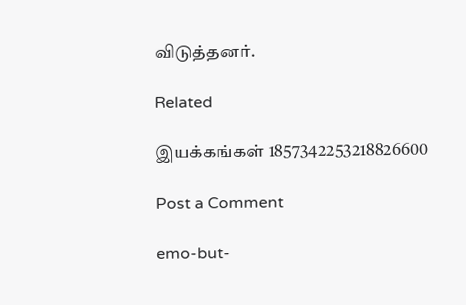விடுத்தனர்.

Related

இயக்கங்கள் 1857342253218826600

Post a Comment

emo-but-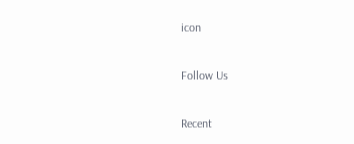icon

Follow Us

Recent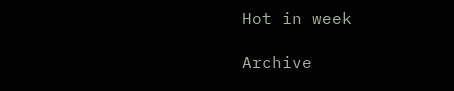Hot in week

Archive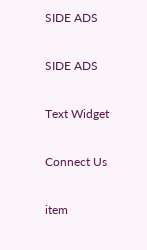SIDE ADS

SIDE ADS

Text Widget

Connect Us

item